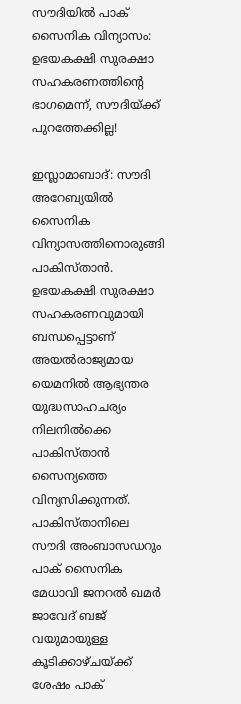സൗദിയില്‍ പാക് സൈനിക വിന്യാസം: ഉഭയകക്ഷി സുരക്ഷാ സഹകരണത്തിന്റെ ഭാഗമെന്ന്, സൗദിയ്ക്ക് പുറത്തേക്കില്ല!

ഇസ്ലാമാബാദ്: സൗദി അറേബ്യയില്‍ സൈനിക വിന്യാസത്തിനൊരുങ്ങി പാകിസ്താന്‍. ഉഭയകക്ഷി സുരക്ഷാ സഹകരണവുമായി ബന്ധപ്പെട്ടാണ് അയല്‍രാജ്യമായ യെമനില്‍ ആഭ്യന്തര യുദ്ധസാഹചര്യം നിലനില്‍ക്കെ പാകിസ്താന്‍ സൈന്യത്തെ വിന്യസിക്കുന്നത്. പാകിസ്താനിലെ സൗദി അംബാസഡറും പാക് സൈനിക മേധാവി ജനറല്‍ ഖമര്‍ ജാവേദ് ബജ് വയുമായുള്ള കൂടിക്കാഴ്ചയ്ക്ക് ശേഷം പാക്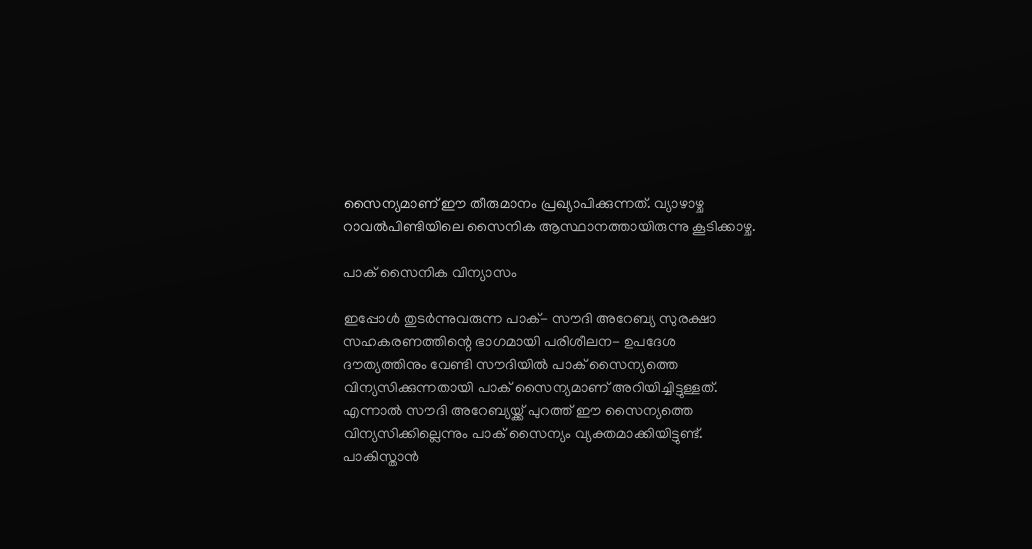സൈന്യമാണ് ഈ തീരുമാനം പ്രഖ്യാപിക്കുന്നത്. വ്യാഴാഴ്ച റാവല്‍പിണ്ടിയിലെ സൈനിക ആസ്ഥാനത്തായിരുന്നു കൂടിക്കാഴ്ച.

പാക് സൈനിക വിന്യാസം

ഇപ്പോള്‍ തുടര്‍ന്നുവരുന്ന പാക്- സൗദി അറേബ്യ സുരക്ഷാ സഹകരണത്തിന്റെ ഭാഗമായി പരിശീലന- ഉപദേശ ദൗത്യത്തിനും വേണ്ടി സൗദിയില്‍‍ പാക് സൈന്യത്തെ വിന്യസിക്കുന്നതായി പാക് സൈന്യമാണ് അറിയിച്ചിട്ടുള്ളത്. എന്നാല്‍ സൗദി അറേബ്യയ്ക്ക് പുറത്ത് ഈ സൈന്യത്തെ വിന്യസിക്കില്ലെന്നും പാക് സൈന്യം വ്യക്തമാക്കിയിട്ടുണ്ട്. പാകിസ്താന്‍‍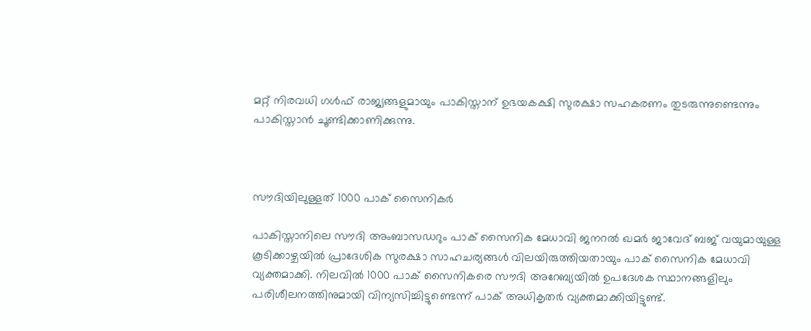മറ്റ് നിരവധി ഗള്‍ഫ് രാജ്യങ്ങളുമായും പാകിസ്താന് ഉഭയകക്ഷി സുരക്ഷാ സഹകരണം തുടരുന്നുണ്ടെന്നും പാകിസ്താന്‍‍ ചൂണ്ടിക്കാണിക്കുന്നു.



സൗദിയിലുള്ളത് 1000 പാക് സൈനികര്‍

പാകിസ്താനിലെ സൗദി അംബാസഡറും പാക് സൈനിക മേധാവി ജനറല്‍ ഖമര്‍ ജാവേദ് ബജ് വയുമായുള്ള കൂടിക്കാഴ്ചയില്‍ പ്രാദേശിക സുരക്ഷാ സാഹചര്യങ്ങള്‍ വിലയിരുത്തിയതായും പാക് സൈനിക മേധാവി വ്യക്തമാക്കി. നിലവില്‍ 1000 പാക് സൈനികരെ സൗദി അറേബ്യയില്‍ ഉപദേശക സ്ഥാനങ്ങളിലും പരിശീലനത്തിനുമായി വിന്യസിച്ചിട്ടുണ്ടെന്ന് പാക് അധികൃതര്‍ വ്യക്തമാക്കിയിട്ടുണ്ട്.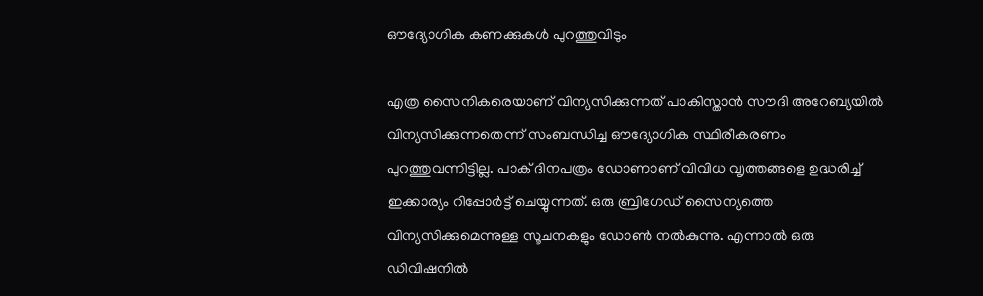ഔദ്യോഗിക കണക്കുകള്‍ പുറത്തുവിടും

എത്ര സൈനികരെയാണ് വിന്യസിക്കുന്നത് പാകിസ്താന്‍ സൗദി അറേബ്യയില്‍ വിന്യസിക്കുന്നതെന്ന് സംബന്ധിച്ച ഔദ്യോഗിക സ്ഥിരീകരണം പുറത്തുവന്നിട്ടില്ല. പാക് ദിനപത്രം ഡോണാണ് വിവിധ വ‍ൃത്തങ്ങളെ ഉദ്ധരിച്ച്‌ ഇക്കാര്യം റിപ്പോര്‍ട്ട് ചെയ്യുന്നത്. ഒരു ബ്രിഗേഡ് സൈന്യത്തെ വിന്യസിക്കുമെന്നുള്ള സൂചനകളും ഡോണ്‍ നല്‍കുന്നു. എന്നാല്‍ ഒരു ഡിവിഷനില്‍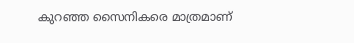കുറഞ്ഞ സൈനികരെ മാത്രമാണ്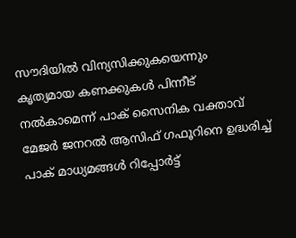സൗദിയില്‍‍ വിന്യസിക്കുകയെന്നും കൃത്യമായ കണക്കുകള്‍ പിന്നീട് നല്‍കാമെന്ന് പാക് സൈനിക വക്താവ് മേജര്‍ ജനറല്‍ ആസിഫ് ഗഫൂറിനെ ഉദ്ധരിച്ച്‌ പാക് മാധ്യമങ്ങള്‍ റിപ്പോര്‍ട്ട്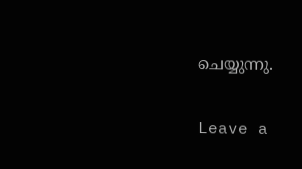ചെയ്യുന്നു.

Leave a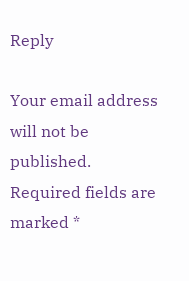Reply

Your email address will not be published. Required fields are marked *